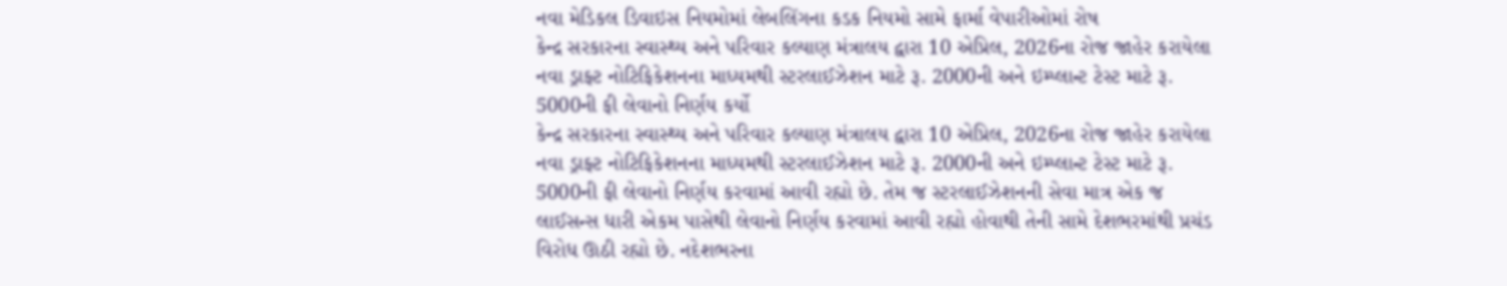નવા મેડિકલ ડિવાઇસ નિયમોમાં લેબલિંગના કડક નિયમો સામે ફાર્મા વેપારીઓમાં રોષ
કેન્દ્ર સરકારના સ્વાસ્થ્ય અને પરિવાર કલ્યાણ મંત્રાલય દ્વારા 10 એપ્રિલ, 2026ના રોજ જાહેર કરાયેલા નવા ડ્રાફ્ટ નોટિફિકેશનના માધ્યમથી સ્ટરલાઈઝેશન માટે રૂ. 2000ની અને ઇમ્પ્લાન્ટ ટેસ્ટ માટે રૂ. 5000ની ફી લેવાનો નિર્ણય કર્યો
કેન્દ્ર સરકારના સ્વાસ્થ્ય અને પરિવાર કલ્યાણ મંત્રાલય દ્વારા 10 એપ્રિલ, 2026ના રોજ જાહેર કરાયેલા નવા ડ્રાફ્ટ નોટિફિકેશનના માધ્યમથી સ્ટરલાઈઝેશન માટે રૂ. 2000ની અને ઇમ્પ્લાન્ટ ટેસ્ટ માટે રૂ. 5000ની ફી લેવાનો નિર્ણય કરવામાં આવી રહ્યો છે. તેમ જ સ્ટરલાઈઝેશનની સેવા માત્ર એક જ લાઈસન્સ ધારી એકમ પાસેથી લેવાનો નિર્ણય કરવામાં આવી રહ્યો હોવાથી તેની સામે દેશભરમાંથી પ્રચંડ વિરોધ ઊઠી રહ્યો છે. નદેશભરના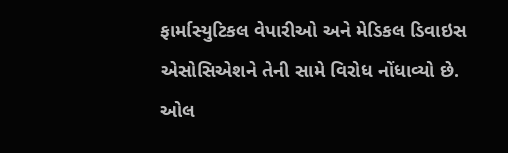ફાર્માસ્યુટિકલ વેપારીઓ અને મેડિકલ ડિવાઇસ એસોસિએશને તેની સામે વિરોધ નોંધાવ્યો છે.
ઓલ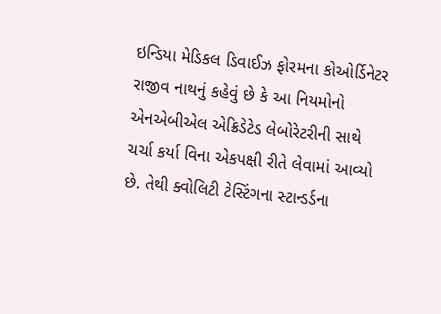ઇન્ડિયા મેડિકલ ડિવાઈઝ ફોરમના કોઓર્ડિનેટર રાજીવ નાથનું કહેવું છે કે આ નિયમોનો એનએબીએલ એક્રિડેટેડ લેબોરેટરીની સાથે ચર્ચા કર્યા વિના એકપક્ષી રીતે લેવામાં આવ્યો છે. તેથી ક્વોલિટી ટેસ્ટિંગના સ્ટાન્ડર્ડના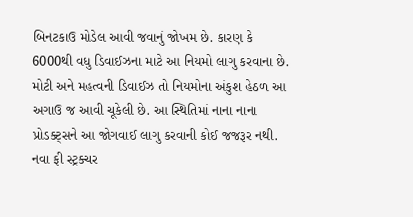બિનટકાઉ મોડેલ આવી જવાનું જોખમ છે. કારણ કે 6000થી વધુ ડિવાઈઝના માટે આ નિયમો લાગુ કરવાના છે. મોટી અને મહત્વની ડિવાઈઝ તો નિયમોના અંકુશ હેઠળ આ અગાઉ જ આવી ચૂકેલી છે. આ સ્થિતિમાં નાના નાના પ્રોડક્ટ્સને આ જોગવાઈ લાગુ કરવાની કોઈ જજરૂર નથી.
નવા ફી સ્ટ્રક્ચર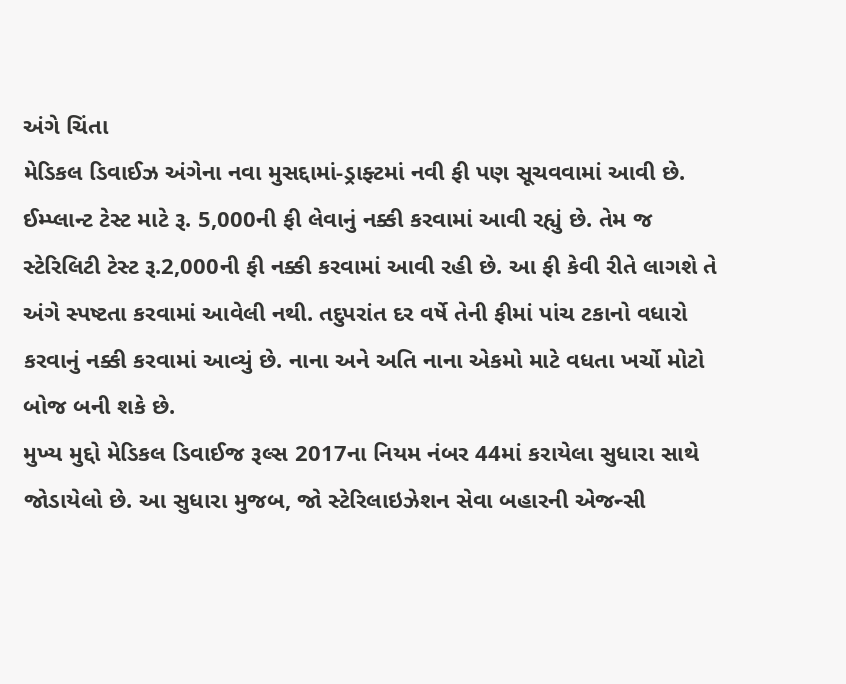અંગે ચિંતા
મેડિકલ ડિવાઈઝ અંગેના નવા મુસદ્દામાં-ડ્રાફ્ટમાં નવી ફી પણ સૂચવવામાં આવી છે. ઈમ્પ્લાન્ટ ટેસ્ટ માટે રૂ. 5,000ની ફી લેવાનું નક્કી કરવામાં આવી રહ્યું છે. તેમ જ સ્ટેરિલિટી ટેસ્ટ રૂ.2,000ની ફી નક્કી કરવામાં આવી રહી છે. આ ફી કેવી રીતે લાગશે તે અંગે સ્પષ્ટતા કરવામાં આવેલી નથી. તદુપરાંત દર વર્ષે તેની ફીમાં પાંચ ટકાનો વધારો કરવાનું નક્કી કરવામાં આવ્યું છે. નાના અને અતિ નાના એકમો માટે વધતા ખર્ચો મોટો બોજ બની શકે છે.
મુખ્ય મુદ્દો મેડિકલ ડિવાઈજ રૂલ્સ 2017ના નિયમ નંબર 44માં કરાયેલા સુધારા સાથે જોડાયેલો છે. આ સુધારા મુજબ, જો સ્ટેરિલાઇઝેશન સેવા બહારની એજન્સી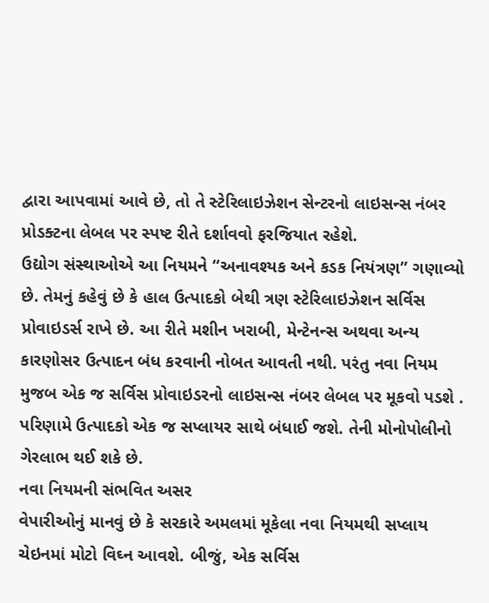દ્વારા આપવામાં આવે છે, તો તે સ્ટેરિલાઇઝેશન સેન્ટરનો લાઇસન્સ નંબર પ્રોડક્ટના લેબલ પર સ્પષ્ટ રીતે દર્શાવવો ફરજિયાત રહેશે.
ઉદ્યોગ સંસ્થાઓએ આ નિયમને “અનાવશ્યક અને કડક નિયંત્રણ” ગણાવ્યો છે. તેમનું કહેવું છે કે હાલ ઉત્પાદકો બેથી ત્રણ સ્ટેરિલાઇઝેશન સર્વિસ પ્રોવાઇડર્સ રાખે છે. આ રીતે મશીન ખરાબી, મેન્ટેનન્સ અથવા અન્ય કારણોસર ઉત્પાદન બંધ કરવાની નોબત આવતી નથી. પરંતુ નવા નિયમ મુજબ એક જ સર્વિસ પ્રોવાઇડરનો લાઇસન્સ નંબર લેબલ પર મૂકવો પડશે . પરિણામે ઉત્પાદકો એક જ સપ્લાયર સાથે બંધાઈ જશે. તેની મોનોપોલીનો ગેરલાભ થઈ શકે છે.
નવા નિયમની સંભવિત અસર
વેપારીઓનું માનવું છે કે સરકારે અમલમાં મૂકેલા નવા નિયમથી સપ્લાય ચેઇનમાં મોટો વિઘ્ન આવશે. બીજું, એક સર્વિસ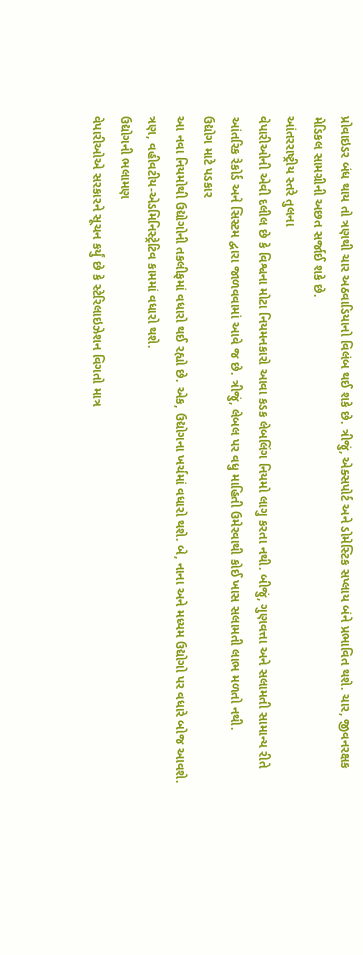પ્રોવાઇડર બંધ થાય તો ત્રણથી ચાર અઠવાડિયાનો વિલંબ થઈ શકે છે. ત્રીજું, એક્સપોર્ટ અને ડોમેસ્ટિક સપ્લાય બંને પ્રભાવિત થશે. ચાર, જીવનરક્ષક મેડિકલ સામગ્રીની અછત સર્જાઈ શકે છે.
આંતરરાષ્ટ્રીય સ્તરે તુલના
વેપારીઓની એવી દલીલ છે કે વિશ્વના મોટા નિયમનકારો આવા કડક લેબલિંગ નિયમો લાગુ કરતા નથી. બીજું, ગુણવત્તા અને સલામતી સામાન્ય રીતે આંતરિક રેકોર્ડ અને સિસ્ટમ દ્વારા જાળવવામાં આવે જ છે. ત્રીજું, લેબલ પર વધુ માહિતી ઉમેરવાથી કોઈ ખાસ સલામતી લાભ મળતો નથી.
ઉદ્યોગ માટે પડકાર
આ નવા નિયમોથી ઉદ્યોગોની તકલીફમાં વધારો થઈ રહ્યો છે. એક, ઉદ્યોગના ખર્ચમાં વધારો થશે. બે, નાના અને મધ્યમ ઉદ્યોગો પર વધારે બોજ આવશે. ત્રણ, વહીવટીય-એડમિનિસ્ટ્રેટિવ કામમાં વધારો થશે.
ઉદ્યોગની ભલામણ
વેપારીઓએ સરકારને સૂચન કર્યું છે કે સ્ટેરિલાઇઝેશન વિગતો માત્ર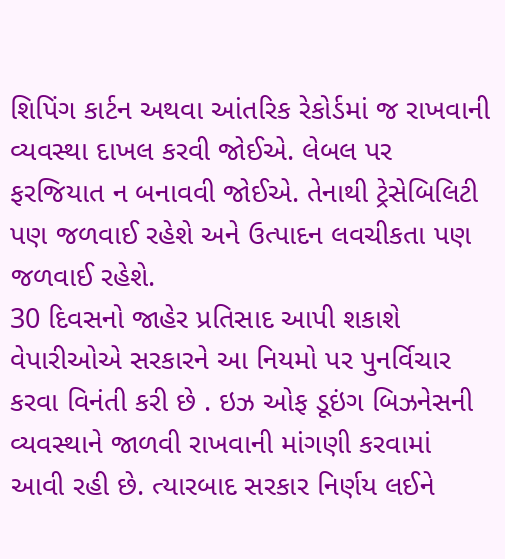શિપિંગ કાર્ટન અથવા આંતરિક રેકોર્ડમાં જ રાખવાની વ્યવસ્થા દાખલ કરવી જોઈએ. લેબલ પર ફરજિયાત ન બનાવવી જોઈએ. તેનાથી ટ્રેસેબિલિટી પણ જળવાઈ રહેશે અને ઉત્પાદન લવચીકતા પણ જળવાઈ રહેશે.
30 દિવસનો જાહેર પ્રતિસાદ આપી શકાશે
વેપારીઓએ સરકારને આ નિયમો પર પુનર્વિચાર કરવા વિનંતી કરી છે . ઇઝ ઓફ ડૂઇંગ બિઝનેસની વ્યવસ્થાને જાળવી રાખવાની માંગણી કરવામાં આવી રહી છે. ત્યારબાદ સરકાર નિર્ણય લઈને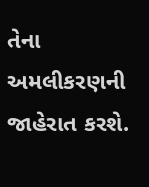તેના અમલીકરણની જાહેરાત કરશે.